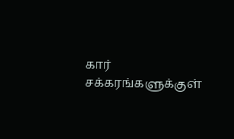கார் சக்கரங்களுக்குள்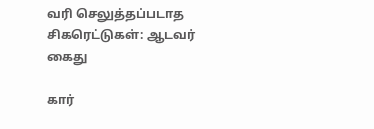வரி செலுத்தப்படாத சிகரெட்டுகள்: ஆடவர் கைது

கார்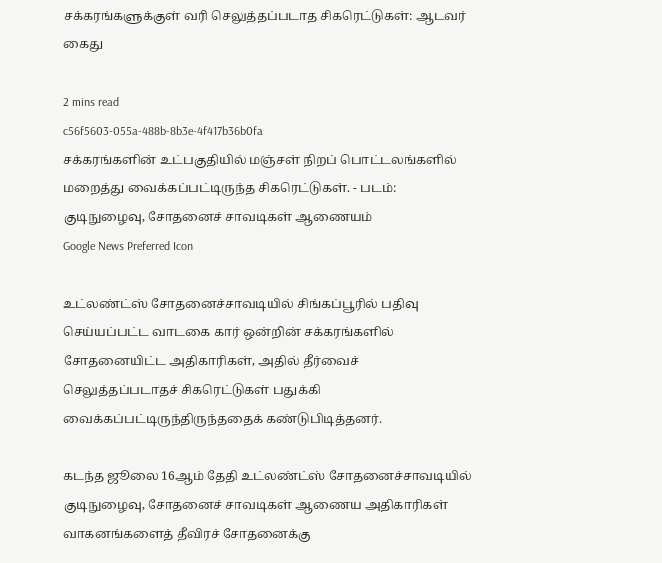சக்கரங்களுக்குள் வரி செலுத்தப்படாத சிகரெட்டுகள்: ஆடவர் கைது

2 mins read
c56f5603-055a-488b-8b3e-4f417b36b0fa
சக்கரங்களின் உட்பகுதியில் மஞ்சள் நிறப் பொட்டலங்களில் மறைத்து வைக்கப்பட்டிருந்த சிகரெட்டுகள். - படம்: குடிநுழைவு, சோதனைச் சாவடிகள் ஆணையம்
Google News Preferred Icon

உட்லண்ட்ஸ் சோதனைச்சாவடியில் சிங்கப்பூரில் பதிவு செய்யப்பட்ட வாடகை கார் ஒன்றின் சக்கரங்களில் சோதனையிட்ட அதிகாரிகள், அதில் தீர்வைச் செலுத்தப்படாதச் சிகரெட்டுகள் பதுக்கி வைக்கப்பட்டிருந்திருந்ததைக் கண்டுபிடித்தனர்.

கடந்த ஜூலை 16ஆம் தேதி உட்லண்ட்ஸ் சோதனைச்சாவடியில் குடிநுழைவு, சோதனைச் சாவடிகள் ஆணைய அதிகாரிகள் வாகனங்களைத் தீவிரச் சோதனைக்கு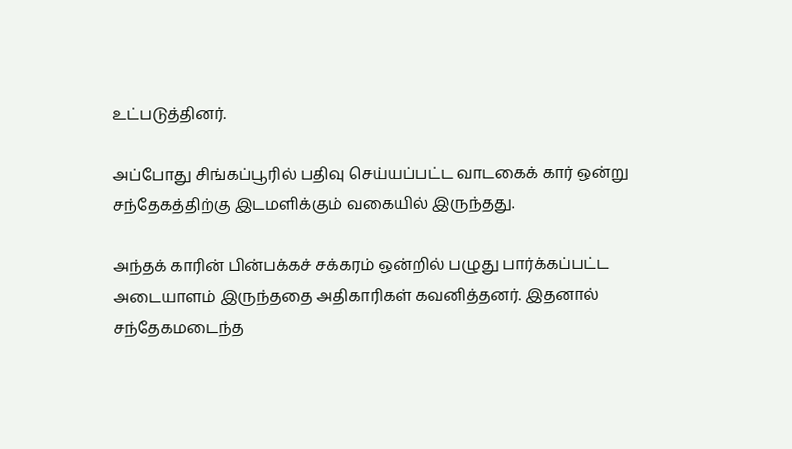உட்படுத்தினர்.

அப்போது சிங்கப்பூரில் பதிவு செய்யப்பட்ட வாடகைக் கார் ஒன்று சந்தேகத்திற்கு இடமளிக்கும் வகையில் இருந்தது.

அந்தக் காரின் பின்பக்கச் சக்கரம் ஒன்றில் பழுது பார்க்கப்பட்ட அடையாளம் இருந்ததை அதிகாரிகள் கவனித்தனர். இதனால் சந்தேகமடைந்த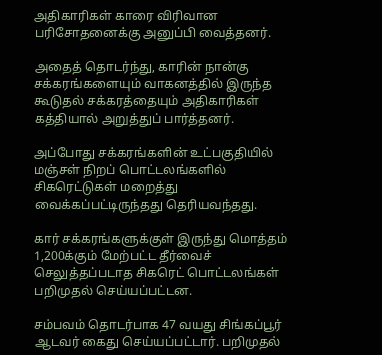அதிகாரிகள் காரை விரிவான பரிசோதனைக்கு அனுப்பி வைத்தனர்.

அதைத் தொடர்ந்து, காரின் நான்கு சக்கரங்களையும் வாகனத்தில் இருந்த கூடுதல் சக்கரத்தையும் அதிகாரிகள் கத்தியால் அறுத்துப் பார்த்தனர்.

அப்போது சக்கரங்களின் உட்பகுதியில் மஞ்சள் நிறப் பொட்டலங்களில் சிகரெட்டுகள் மறைத்து வைக்கப்பட்டிருந்தது தெரியவந்தது.

கார் சக்கரங்களுக்குள் இருந்து மொத்தம் 1,200க்கும் மேற்பட்ட தீர்வைச் செலுத்தப்படாத சிகரெட் பொட்டலங்கள் பறிமுதல் செய்யப்பட்டன.

சம்பவம் தொடர்பாக 47 வயது சிங்கப்பூர் ஆடவர் கைது செய்யப்பட்டார். பறிமுதல்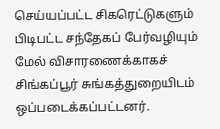செய்யப்பட்ட சிகரெட்டுகளும் பிடிபட்ட சந்தேகப் பேர்வழியும் மேல் விசாரணைக்காகச் சிங்கப்பூர் சுங்கத்துறையிடம் ஒப்படைக்கப்பட்டனர்.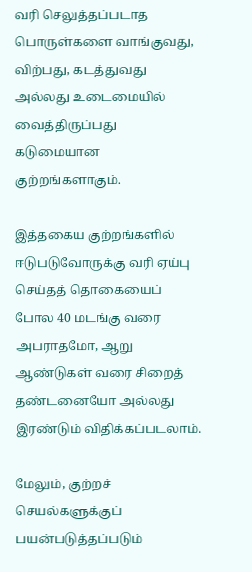வரி செலுத்தப்படாத பொருள்களை வாங்குவது, விற்பது, கடத்துவது அல்லது உடைமையில் வைத்திருப்பது கடுமையான குற்றங்களாகும்.

இத்தகைய குற்றங்களில் ஈடுபடுவோருக்கு வரி ஏய்பு செய்தத் தொகையைப் போல 40 மடங்கு வரை அபராதமோ, ஆறு ஆண்டுகள் வரை சிறைத் தண்டனையோ அல்லது இரண்டும் விதிக்கப்படலாம்.

மேலும், குற்றச் செயல்களுக்குப் பயன்படுத்தப்படும்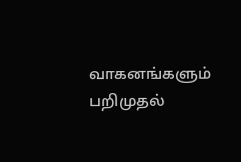வாகனங்களும் பறிமுதல்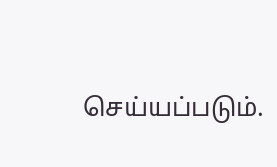செய்யப்படும்.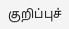குறிப்புச்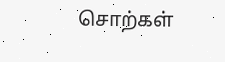சொற்கள்